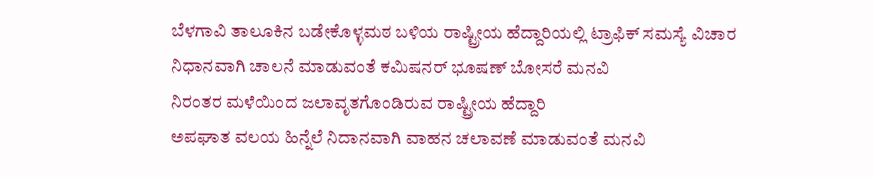ಬೆಳಗಾವಿ ತಾಲೂಕಿನ ಬಡೇಕೊಳ್ಳಮಠ ಬಳಿಯ ರಾಷ್ಟ್ರೀಯ ಹೆದ್ದಾರಿಯಲ್ಲಿ ಟ್ರಾಫಿಕ್ ಸಮಸ್ಯೆ ವಿಚಾರ
ನಿಧಾನವಾಗಿ ಚಾಲನೆ ಮಾಡುವಂತೆ ಕಮಿಷನರ್ ಭೂಷಣ್ ಬೋಸರೆ ಮನವಿ
ನಿರಂತರ ಮಳೆಯಿಂದ ಜಲಾವೃತಗೊಂಡಿರುವ ರಾಷ್ಟ್ರೀಯ ಹೆದ್ದಾರಿ
ಅಪಘಾತ ವಲಯ ಹಿನ್ನೆಲೆ ನಿದಾನವಾಗಿ ವಾಹನ ಚಲಾವಣೆ ಮಾಡುವಂತೆ ಮನವಿ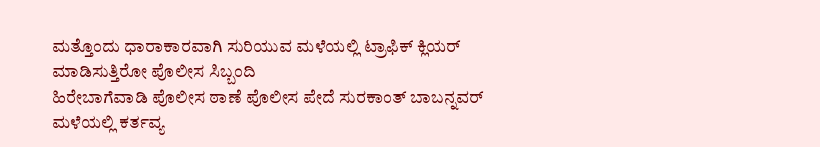ಮತ್ತೊಂದು ಧಾರಾಕಾರವಾಗಿ ಸುರಿಯುವ ಮಳೆಯಲ್ಲಿ ಟ್ರಾಫಿಕ್ ಕ್ಲಿಯರ್ ಮಾಡಿಸುತ್ತಿರೋ ಪೊಲೀಸ ಸಿಬ್ಬಂದಿ
ಹಿರೇಬಾಗೆವಾಡಿ ಪೊಲೀಸ ಠಾಣೆ ಪೊಲೀಸ ಪೇದೆ ಸುರಕಾಂತ್ ಬಾಬನ್ನವರ್ ಮಳೆಯಲ್ಲಿ ಕರ್ತವ್ಯ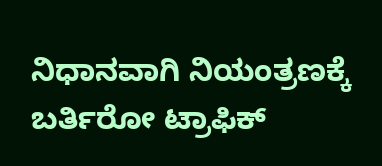ನಿಧಾನವಾಗಿ ನಿಯಂತ್ರಣಕ್ಕೆ ಬರ್ತಿರೋ ಟ್ರಾಫಿಕ್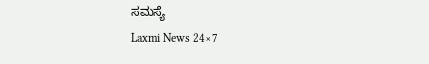ಸಮಸ್ಯೆ
Laxmi News 24×7